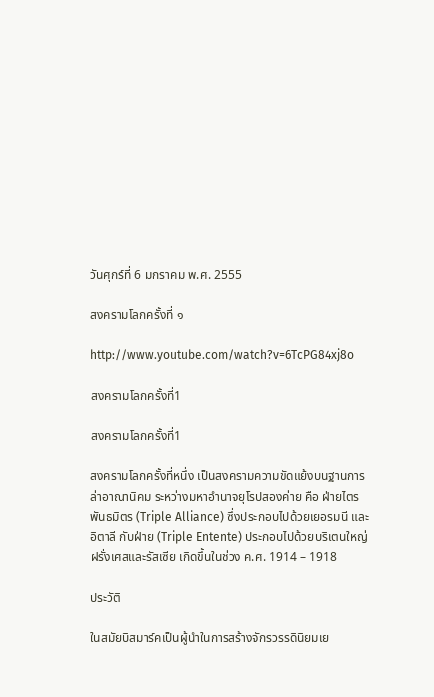วันศุกร์ที่ 6 มกราคม พ.ศ. 2555

สงครามโลกครั้งที่ ๑

http://www.youtube.com/watch?v=6TcPG84xj8o

สงครามโลกครั้งที่1

สงครามโลกครั้งที่1

สงครามโลกครั้งที่หนึ่ง เป็นสงครามความขัดแย้งบนฐานการล่าอาณานิคม ระหว่างมหาอำนาจยุโรปสองค่าย คือ ฝ่ายไตรพันธมิตร (Triple Alliance) ซึ่งประกอบไปด้วยเยอรมนี และอิตาลี กับฝ่าย (Triple Entente) ประกอบไปด้วยบริเตนใหญ่ ฝรั่งเศสและรัสเซีย เกิดขึ้นในช่วง ค.ศ. 1914 – 1918

ประวัติ

ในสมัยบิสมาร์คเป็นผู้นำในการสร้างจักรวรรดินิยมเย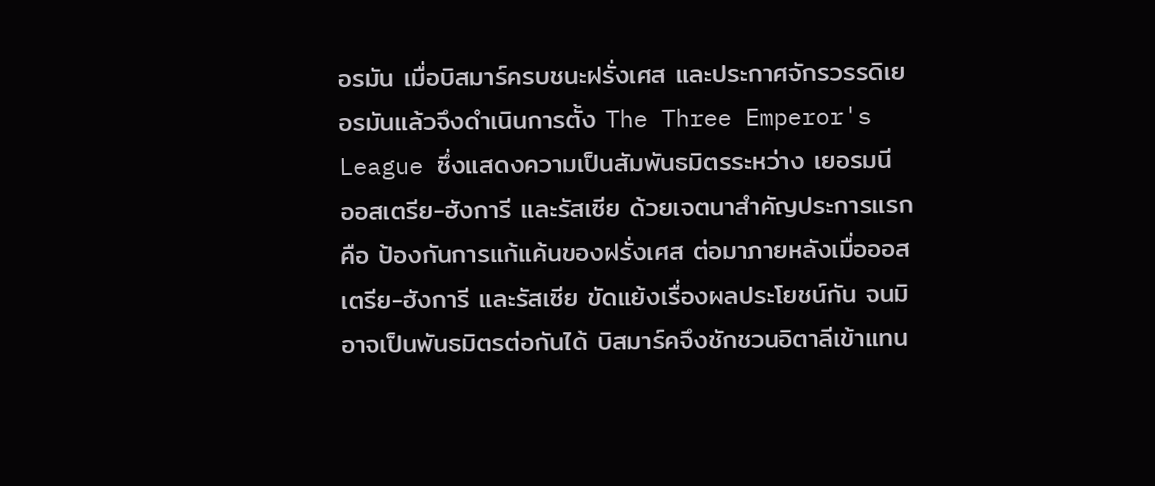อรมัน เมื่อบิสมาร์ครบชนะฝรั่งเศส และประกาศจักรวรรดิเยอรมันแล้วจึงดำเนินการตั้ง The Three Emperor's League ซึ่งแสดงความเป็นสัมพันธมิตรระหว่าง เยอรมนี ออสเตรีย-ฮังการี และรัสเซีย ด้วยเจตนาสำคัญประการแรกคือ ป้องกันการแก้แค้นของฝรั่งเศส ต่อมาภายหลังเมื่อออสเตรีย-ฮังการี และรัสเซีย ขัดแย้งเรื่องผลประโยชน์กัน จนมิอาจเป็นพันธมิตรต่อกันได้ บิสมาร์คจึงชักชวนอิตาลีเข้าแทน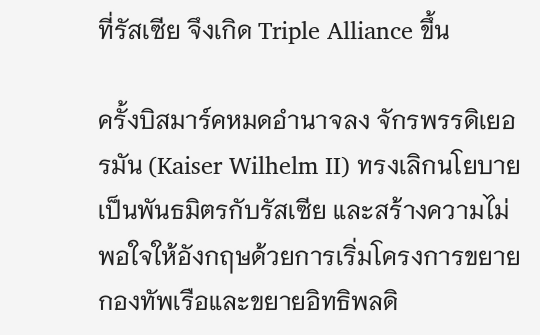ที่รัสเซีย จึงเกิด Triple Alliance ขึ้น

ครั้งบิสมาร์คหมดอำนาจลง จักรพรรดิเยอรมัน (Kaiser Wilhelm II) ทรงเลิกนโยบายเป็นพันธมิตรกับรัสเซีย และสร้างความไม่พอใจให้อังกฤษด้วยการเริ่มโครงการขยายกองทัพเรือและขยายอิทธิพลดิ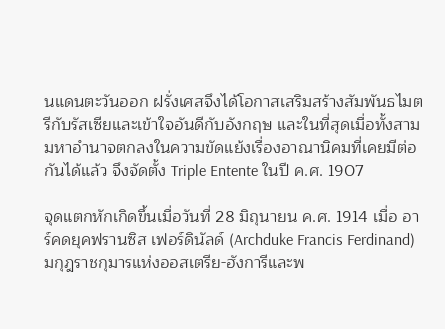นแดนตะวันออก ฝรั่งเศสจึงได้โอกาสเสริมสร้างสัมพันธไมตรีกับรัสเซียและเข้าใจอันดีกับอังกฤษ และในที่สุดเมื่อทั้งสามมหาอำนาจตกลงในความขัดแย้งเรื่องอาณานิคมที่เคยมีต่อกันได้แล้ว จึงจัดตั้ง Triple Entente ในปี ค.ศ. 1907

จุดแตกหักเกิดขึ้นเมื่อวันที่ 28 มิถุนายน ค.ศ. 1914 เมื่อ อาร์คดยุคฟรานซิส เฟอร์ดินัลด์ (Archduke Francis Ferdinand) มกุฎราชกุมารแห่งออสเตรีย-ฮังการีและพ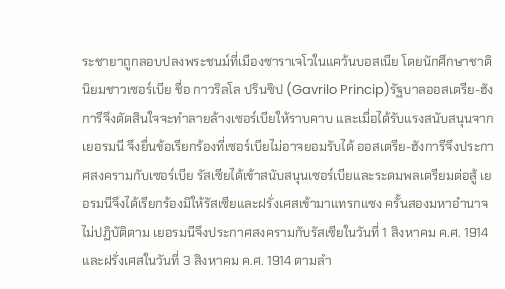ระชายาถูกลอบปลงพระชนม์ที่เมืองซาราเจโวในแคว้นบอสเนีย โดยนักศึกษาชาตินิยมชาวเซอร์เบีย ชื่อ กาวริลโล ปรินซิป (Gavrilo Princip)รัฐบาลออสเตรีย-ฮังการีจึงตัดสินใจจะทำลายล้างเซอร์เบียให้ราบคาบ และเมื่อได้รับแรงสนับสนุนจากเยอรมนี จึงยื่นข้อเรียกร้องที่เซอร์เบียไม่อาจยอมรับได้ ออสเตรีย-ฮังการีจึงประกาศสงครามกับเซอร์เบีย รัสเซียได้เข้าสนับสนุนเซอร์เบียและระดมพลเตรียมต่อสู้ เยอรมนีจึงได้เรียกร้องมิให้รัสเซียและฝรั่งเศสเข้ามาแทรกแซง ครั้นสองมหาอำนาจไม่ปฏิบัติตาม เยอรมนีจึงประกาศสงครามกับรัสเซียในวันที่ 1 สิงหาคม ค.ศ. 1914 และฝรั่งเศสในวันที่ 3 สิงหาคม ค.ศ. 1914 ตามลำ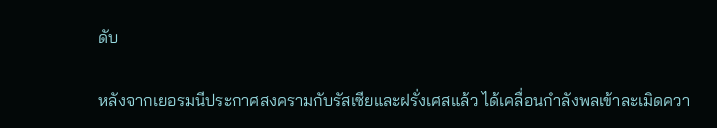ดับ

หลังจากเยอรมนีประกาศสงครามกับรัสเซียและฝรั่งเศสแล้ว ได้เคลื่อนกำลังพลเข้าละเมิดควา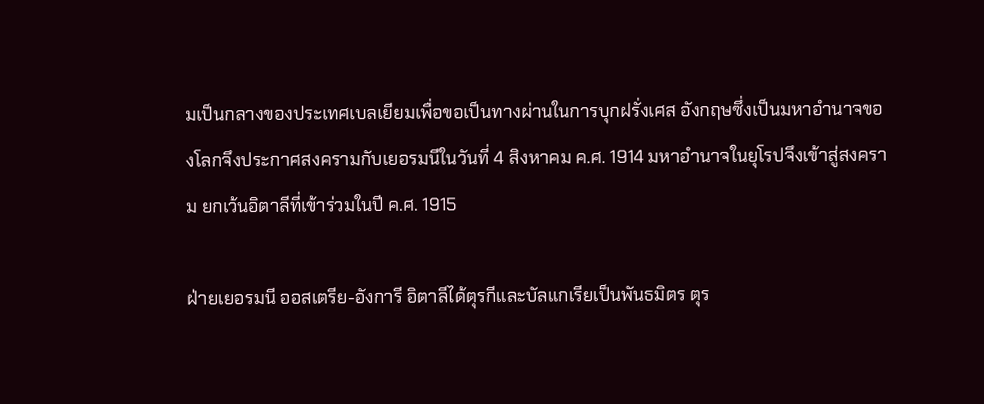มเป็นกลางของประเทศเบลเยียมเพื่อขอเป็นทางผ่านในการบุกฝรั่งเศส อังกฤษซึ่งเป็นมหาอำนาจของโลกจึงประกาศสงครามกับเยอรมนีในวันที่ 4 สิงหาคม ค.ศ. 1914 มหาอำนาจในยุโรปจึงเข้าสู่สงคราม ยกเว้นอิตาลีที่เข้าร่วมในปี ค.ศ. 1915

ฝ่ายเยอรมนี ออสเตรีย-อังการี อิตาลีได้ตุรกีและบัลแกเรียเป็นพันธมิตร ตุร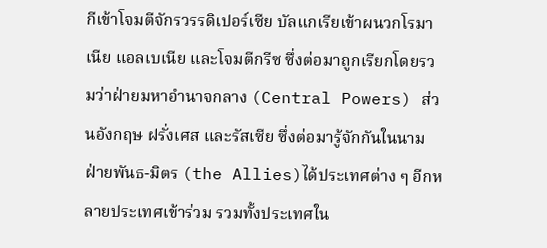กีเข้าโจมตีจักรวรรดิเปอร์เซีย บัลแกเรียเข้าผนวกโรมาเนีย แอลเบเนีย และโจมตีกรีซ ซึ่งต่อมาถูกเรียกโดยรวมว่าฝ่ายมหาอำนาจกลาง (Central Powers) ส่วนอังกฤษ ฝรั่งเศส และรัสเซีย ซึ่งต่อมารู้จักกันในนามฝ่ายพันธ-มิตร (the Allies)ได้ประเทศต่าง ๆ อีกหลายประเทศเข้าร่วม รวมทั้งประเทศใน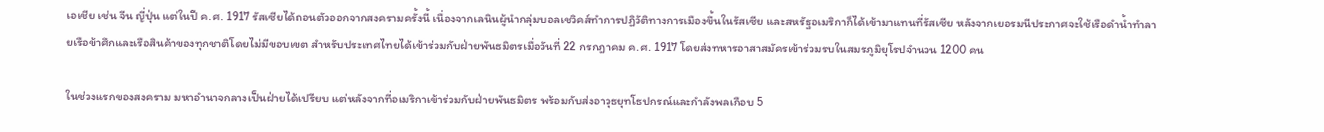เอเชีย เช่น จีน ญี่ปุ่น แต่ในปี ค.ศ. 1917 รัสเซียได้ถอนตัวออกจากสงครามครั้งนี้ เนื่องจากเลนินผู้นำกลุ่มบอลเชวิคส์ทำการปฏิวัติทางการเมืองขึ้นในรัสเซีย และสหรัฐอเมริกาก็ได้เข้ามาแทนที่รัสเซีย หลังจากเยอรมนีประกาศจะใช้เรือดำน้ำทำลายเรือข้าศึกและเรือสินค้าของทุกชาติโดยไม่มีขอบเขต สำหรับประเทศไทยได้เข้าร่วมกับฝ่ายพันธมิตรเมื่อวันที่ 22 กรกฎาคม ค.ศ. 1917 โดยส่งทหารอาสาสมัครเข้าร่วมรบในสมรภูมิยุโรปจำนวน 1200 คน

ในช่วงแรกของสงคราม มหาอำนาจกลางเป็นฝ่ายได้เปรียบ แต่หลังจากที่อเมริกาเข้าร่วมกับฝ่ายพันธมิตร พร้อมกับส่งอาวุธยุทโธปกรณ์และกำลังพลเกือบ 5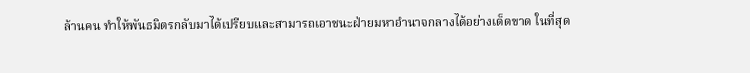ล้านคน ทำให้พันธมิตรกลับมาได้เปรียบและสามารถเอาชนะฝ่ายมหาอำนาจกลางได้อย่างเด็ดขาด ในที่สุด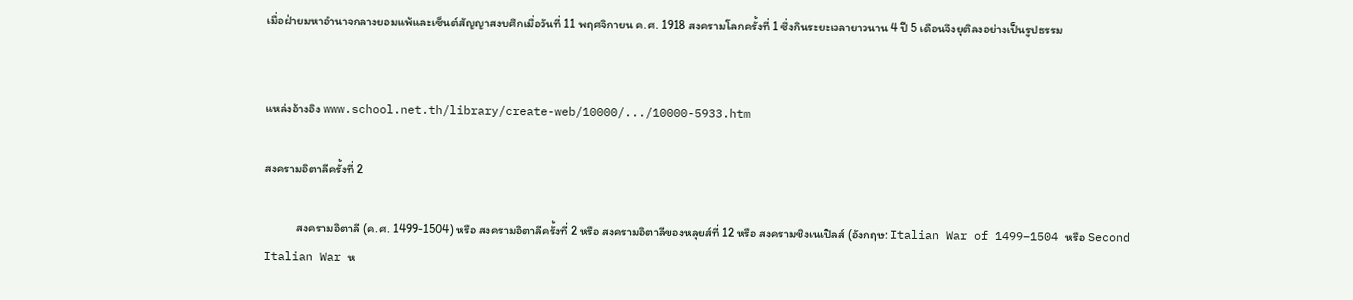เมื่อฝ่ายมหาอำนาจกลางยอมแพ้และเซ็นต์สัญญาสงบศึกเมื่อวันที่ 11 พฤศจิกายน ค.ศ. 1918 สงครามโลกครั้งที่ 1 ซึ่งกินระยะเวลายาวนาน 4 ปี 5 เดือนจึงยุติลงอย่างเป็นรูปธรรม


แหล่งอ้างอิง www.school.net.th/library/create-web/10000/.../10000-5933.htm

สงครามอิตาลีครั้งที่ 2

            สงครามอิตาลี (ค.ศ. 1499-1504) หรือ สงครามอิตาลีครั้งที่ 2 หรือ สงครามอิตาลีของหลุยส์ที่ 12 หรือ สงครามชิงเนเปิลส์ (อังกฤษ: Italian War of 1499–1504 หรือ Second Italian War ห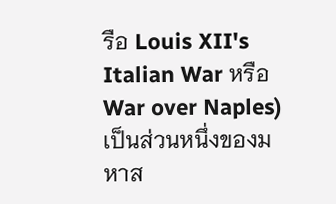รือ Louis XII's Italian War หรือ War over Naples) เป็นส่วนหนึ่งของมหาส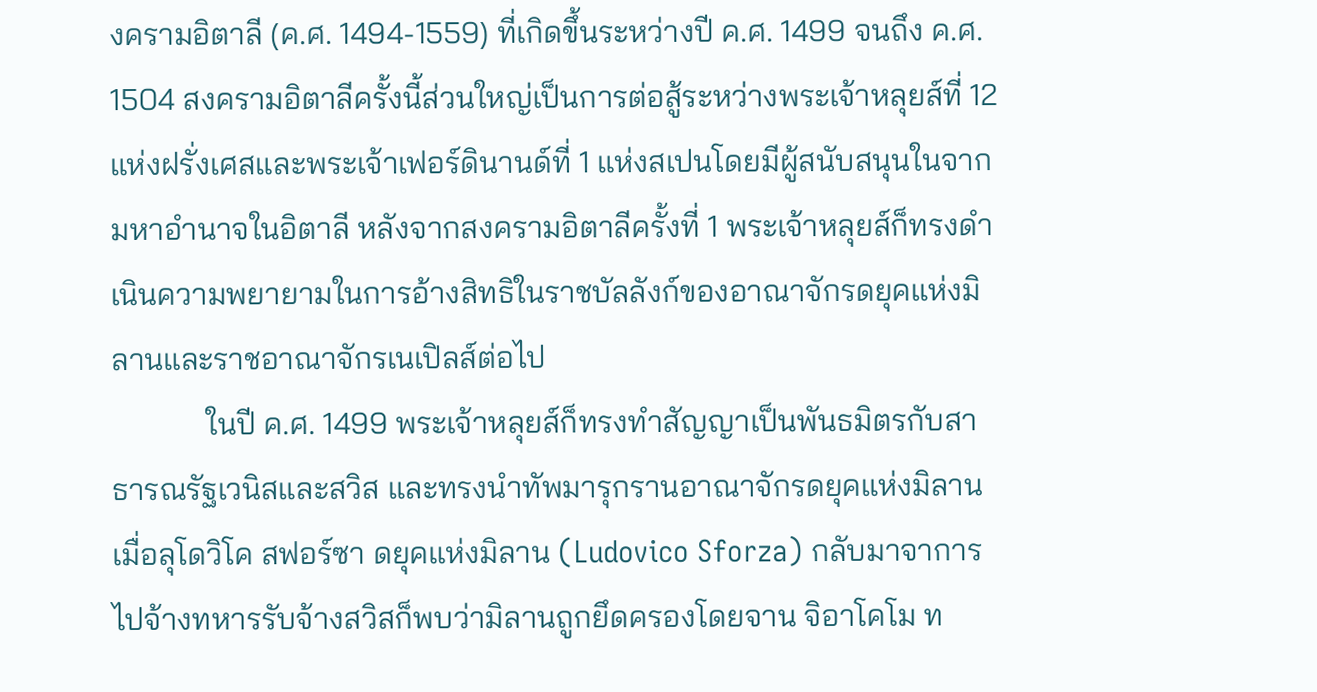งครามอิตาลี (ค.ศ. 1494-1559) ที่เกิดขึ้นระหว่างปี ค.ศ. 1499 จนถึง ค.ศ. 1504 สงครามอิตาลีครั้งนี้ส่วนใหญ่เป็นการต่อสู้ระหว่างพระเจ้าหลุยส์ที่ 12 แห่งฝรั่งเศสและพระเจ้าเฟอร์ดินานด์ที่ 1 แห่งสเปนโดยมีผู้สนับสนุนในจากมหาอำนาจในอิตาลี หลังจากสงครามอิตาลีครั้งที่ 1 พระเจ้าหลุยส์ก็ทรงดำเนินความพยายามในการอ้างสิทธิในราชบัลลังก์ของอาณาจักรดยุคแห่งมิลานและราชอาณาจักรเนเปิลส์ต่อไป
            ในปี ค.ศ. 1499 พระเจ้าหลุยส์ก็ทรงทำสัญญาเป็นพันธมิตรกับสาธารณรัฐเวนิสและสวิส และทรงนำทัพมารุกรานอาณาจักรดยุคแห่งมิลาน เมื่อลุโดวิโค สฟอร์ซา ดยุคแห่งมิลาน (Ludovico Sforza) กลับมาจาการไปจ้างทหารรับจ้างสวิสก็พบว่ามิลานถูกยึดครองโดยจาน จิอาโคโม ท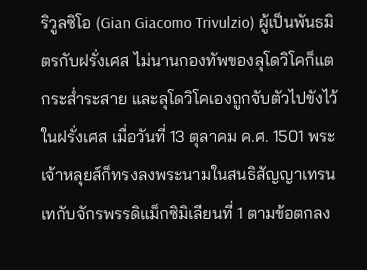ริวูลซิโอ (Gian Giacomo Trivulzio) ผู้เป็นพันธมิตรกับฝรั่งเศส ไม่นานกองทัพของลุโดวิโคก็แตกระส่ำระสาย และลุโดวิโคเองถูกจับตัวไปขังไว้ในฝรั่งเศส เมื่อวันที่ 13 ตุลาคม ค.ศ. 1501 พระเจ้าหลุยส์ก็ทรงลงพระนามในสนธิสัญญาเทรนเทกับจักรพรรดิแม็กซิมิเลียนที่ 1 ตามข้อตกลง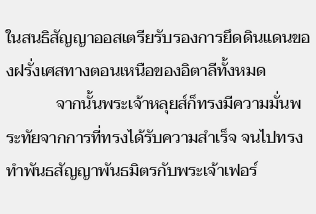ในสนธิสัญญาออสเตรียรับรองการยึดดินแดนของฝรั่งเศสทางตอนเหนือของอิตาลีทั้งหมด
            จากนั้นพระเจ้าหลุยส์ก็ทรงมีความมั่นพระทัยจากการที่ทรงได้รับความสำเร็จ จนไปทรงทำพันธสัญญาพันธมิตรกับพระเจ้าเฟอร์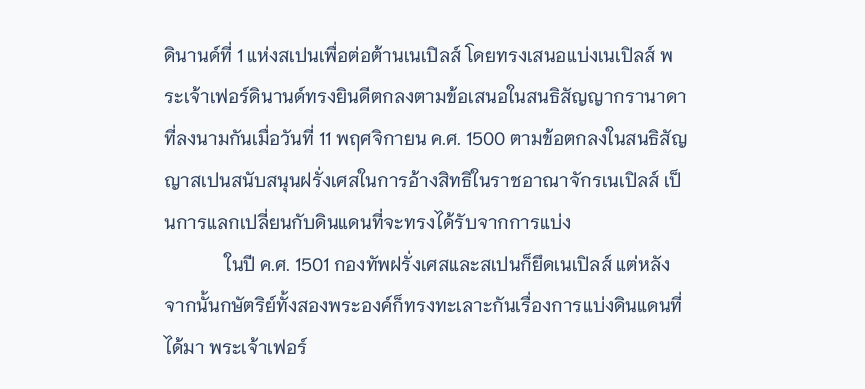ดินานด์ที่ 1 แห่งสเปนเพื่อต่อต้านเนเปิลส์ โดยทรงเสนอแบ่งเนเปิลส์ พระเจ้าเฟอร์ดินานด์ทรงยินดีตกลงตามข้อเสนอในสนธิสัญญากรานาดาที่ลงนามกันเมื่อวันที่ 11 พฤศจิกายน ค.ศ. 1500 ตามข้อตกลงในสนธิสัญญาสเปนสนับสนุนฝรั่งเศสในการอ้างสิทธิในราชอาณาจักรเนเปิลส์ เป็นการแลกเปลี่ยนกับดินแดนที่จะทรงได้รับจากการแบ่ง
             ในปี ค.ศ. 1501 กองทัพฝรั่งเศสและสเปนก็ยึดเนเปิลส์ แต่หลังจากนั้นกษัตริย์ทั้งสองพระองค์ก็ทรงทะเลาะกันเรื่องการแบ่งดินแดนที่ได้มา พระเจ้าเฟอร์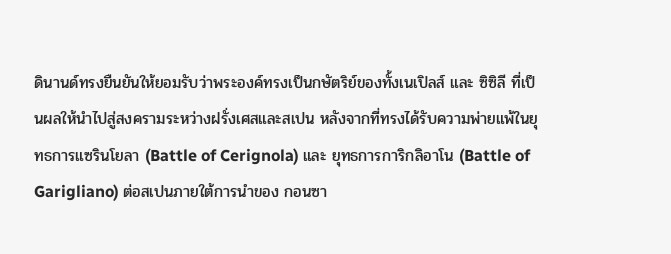ดินานด์ทรงยืนยันให้ยอมรับว่าพระองค์ทรงเป็นกษัตริย์ของทั้งเนเปิลส์ และ ซิซิลี ที่เป็นผลให้นำไปสู่สงครามระหว่างฝรั่งเศสและสเปน หลังจากที่ทรงได้รับความพ่ายแพ้ในยุทธการแซรินโยลา (Battle of Cerignola) และ ยุทธการการิกลิอาโน (Battle of Garigliano) ต่อสเปนภายใต้การนำของ กอนซา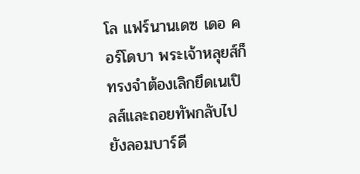โล แฟร์นานเดซ เดอ คอร์โดบา พระเจ้าหลุยส์ก็ทรงจำต้องเลิกยึดเนเปิลส์และถอยทัพกลับไปยังลอมบาร์ดี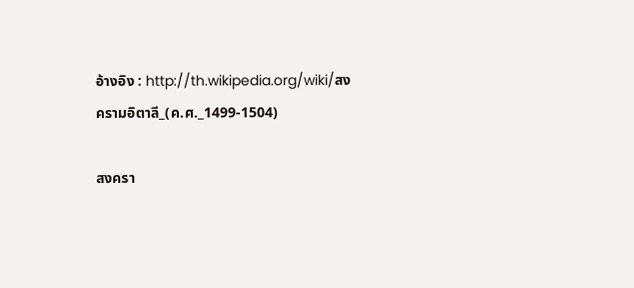อ้างอิง : http://th.wikipedia.org/wiki/สงครามอิตาลี_(ค.ศ._1499-1504)

สงครา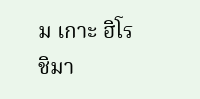ม เกาะ ฮิโรชิมา